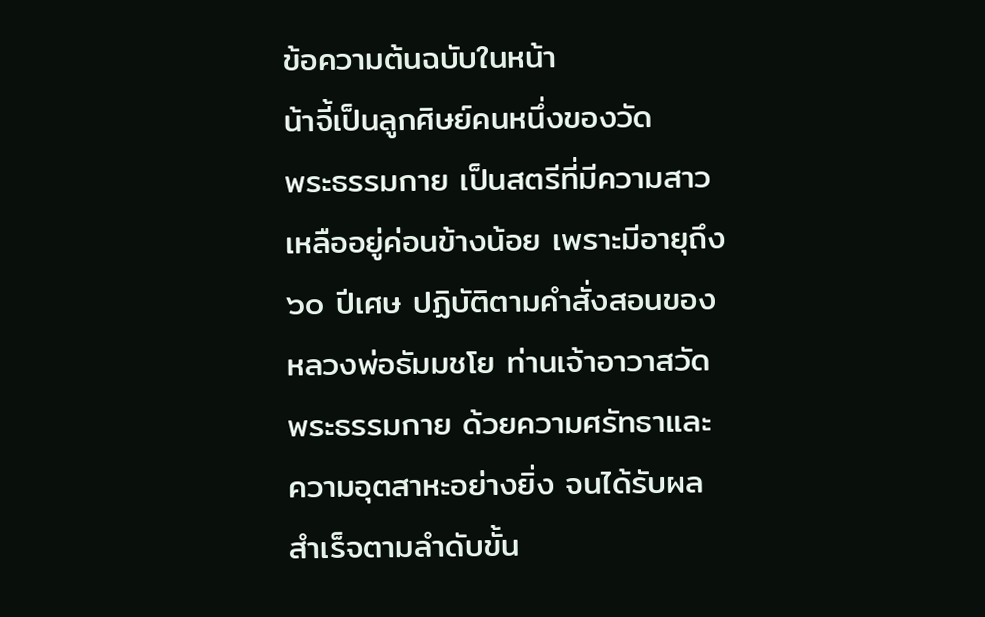ข้อความต้นฉบับในหน้า
น้าจี้เป็นลูกศิษย์คนหนึ่งของวัด
พระธรรมกาย เป็นสตรีที่มีความสาว
เหลืออยู่ค่อนข้างน้อย เพราะมีอายุถึง
๖๐ ปีเศษ ปฏิบัติตามคำสั่งสอนของ
หลวงพ่อธัมมชโย ท่านเจ้าอาวาสวัด
พระธรรมกาย ด้วยความศรัทธาและ
ความอุตสาหะอย่างยิ่ง จนได้รับผล
สำเร็จตามลำดับขั้น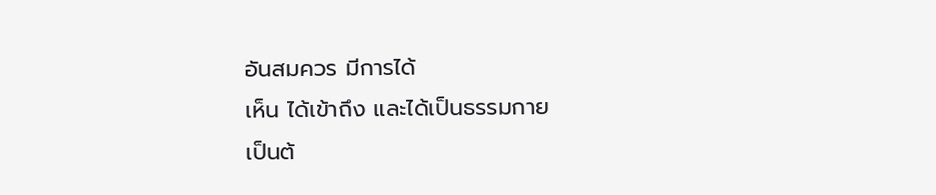อันสมควร มีการได้
เห็น ได้เข้าถึง และได้เป็นธรรมกาย
เป็นต้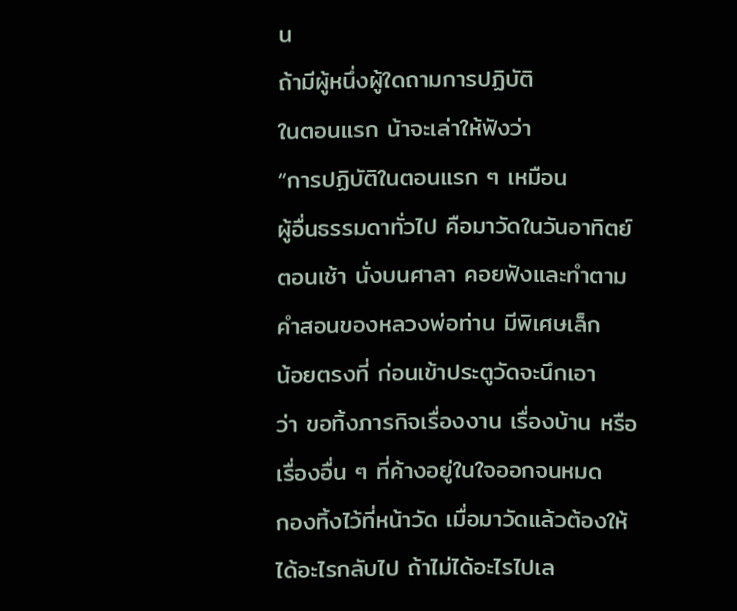น
ถ้ามีผู้หนึ่งผู้ใดถามการปฏิบัติ
ในตอนแรก น้าจะเล่าให้ฟังว่า
“การปฏิบัติในตอนแรก ๆ เหมือน
ผู้อื่นธรรมดาทั่วไป คือมาวัดในวันอาทิตย์
ตอนเช้า นั่งบนศาลา คอยฟังและทำตาม
คำสอนของหลวงพ่อท่าน มีพิเศษเล็ก
น้อยตรงที่ ก่อนเข้าประตูวัดจะนึกเอา
ว่า ขอทิ้งภารกิจเรื่องงาน เรื่องบ้าน หรือ
เรื่องอื่น ๆ ที่ค้างอยู่ในใจออกจนหมด
กองทิ้งไว้ที่หน้าวัด เมื่อมาวัดแล้วต้องให้
ได้อะไรกลับไป ถ้าไม่ได้อะไรไปเล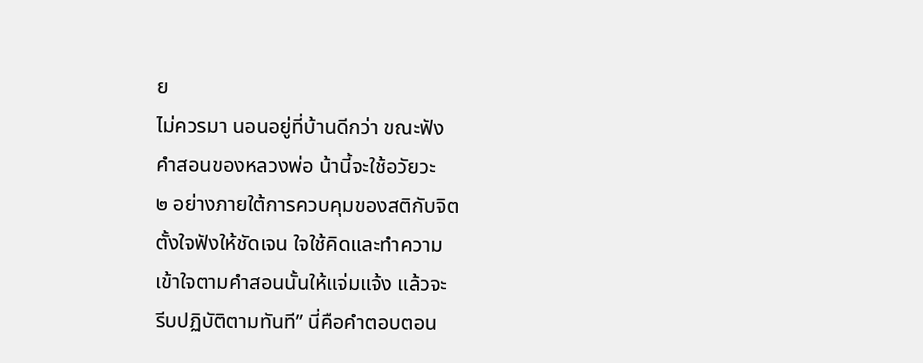ย
ไม่ควรมา นอนอยู่ที่บ้านดีกว่า ขณะฟัง
คำสอนของหลวงพ่อ น้านี้จะใช้อวัยวะ
๒ อย่างภายใต้การควบคุมของสติกับจิต
ตั้งใจฟังให้ชัดเจน ใจใช้คิดและทำความ
เข้าใจตามคำสอนนั้นให้แจ่มแจ้ง แล้วจะ
รีบปฏิบัติตามทันที” นี่คือคำตอบตอน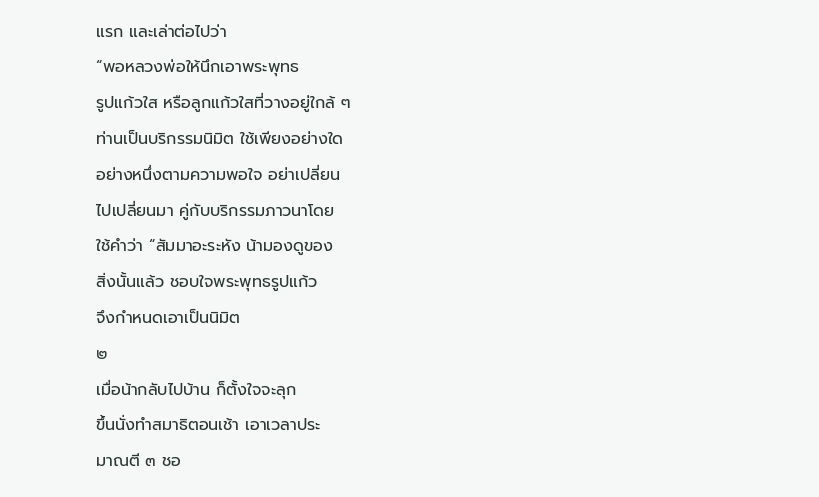แรก และเล่าต่อไปว่า
“พอหลวงพ่อให้นึกเอาพระพุทธ
รูปแก้วใส หรือลูกแก้วใสที่วางอยู่ใกล้ ๆ
ท่านเป็นบริกรรมนิมิต ใช้เพียงอย่างใด
อย่างหนึ่งตามความพอใจ อย่าเปลี่ยน
ไปเปลี่ยนมา คู่กับบริกรรมภาวนาโดย
ใช้คำว่า “สัมมาอะระหัง น้ามองดูของ
สิ่งนั้นแล้ว ชอบใจพระพุทธรูปแก้ว
จึงกำหนดเอาเป็นนิมิต
๒
เมื่อน้ากลับไปบ้าน ก็ตั้งใจจะลุก
ขึ้นนั่งทำสมาธิตอนเช้า เอาเวลาประ
มาณตี ๓ ชอ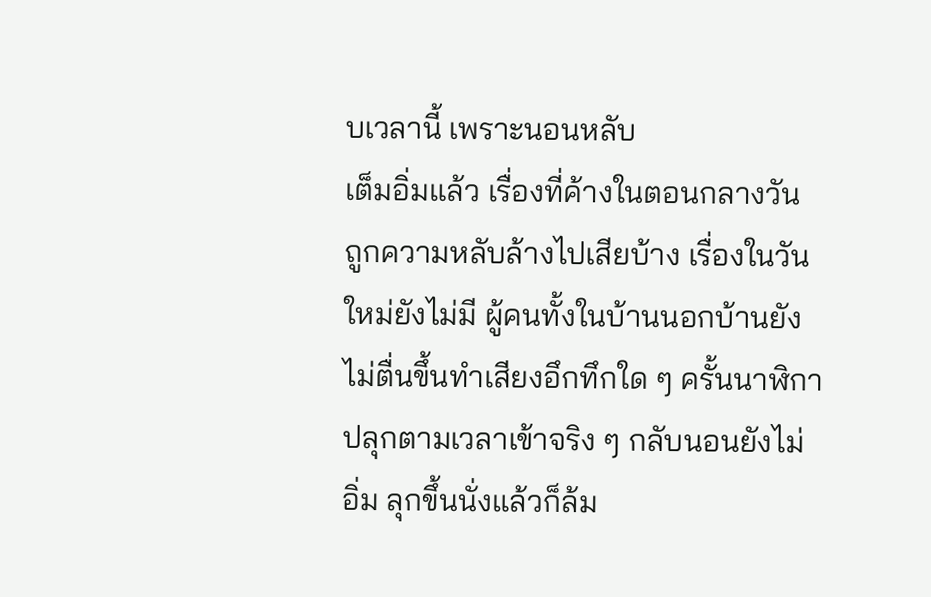บเวลานี้ เพราะนอนหลับ
เต็มอิ่มแล้ว เรื่องที่ค้างในตอนกลางวัน
ถูกความหลับล้างไปเสียบ้าง เรื่องในวัน
ใหม่ยังไม่มี ผู้คนทั้งในบ้านนอกบ้านยัง
ไม่ตื่นขึ้นทำเสียงอึกทึกใด ๆ ครั้นนาฬิกา
ปลุกตามเวลาเข้าจริง ๆ กลับนอนยังไม่
อิ่ม ลุกขึ้นนั่งแล้วก็ล้ม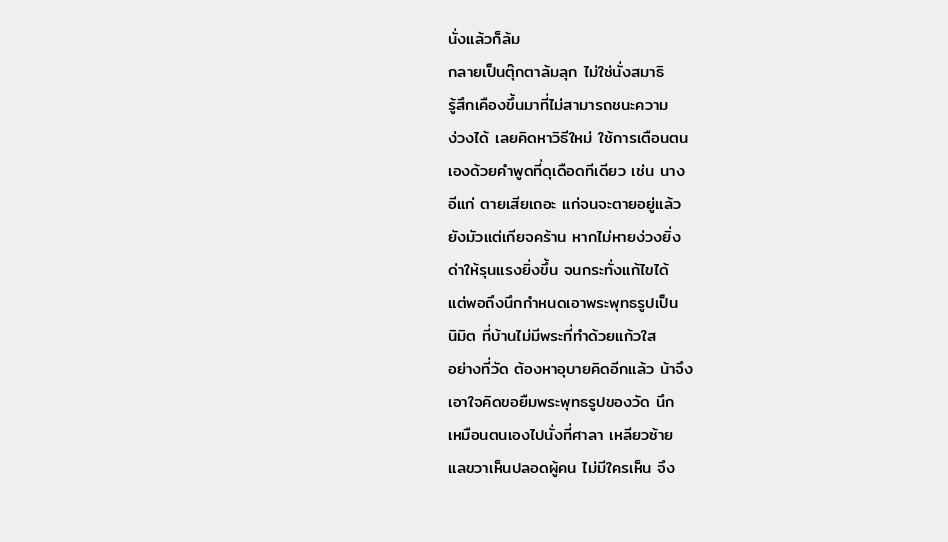นั่งแล้วก็ล้ม
กลายเป็นตุ๊กตาล้มลุก ไม่ใช่นั่งสมาธิ
รู้สึกเคืองขึ้นมาที่ไม่สามารถชนะความ
ง่วงได้ เลยคิดหาวิธีใหม่ ใช้การเตือนตน
เองด้วยคำพูดที่ดุเดือดทีเดียว เช่น นาง
อีแก่ ตายเสียเถอะ แก่จนจะตายอยู่แล้ว
ยังมัวแต่เกียจคร้าน หากไม่หายง่วงยิ่ง
ด่าให้รุนแรงยิ่งขึ้น จนกระทั่งแก้ไขได้
แต่พอถึงนึกกำหนดเอาพระพุทธรูปเป็น
นิมิต ที่บ้านไม่มีพระที่ทำด้วยแก้วใส
อย่างที่วัด ต้องหาอุบายคิดอีกแล้ว น้าจึง
เอาใจคิดขอยืมพระพุทธรูปของวัด นึก
เหมือนตนเองไปนั่งที่ศาลา เหลียวซ้าย
แลขวาเห็นปลอดผู้คน ไม่มีใครเห็น จึง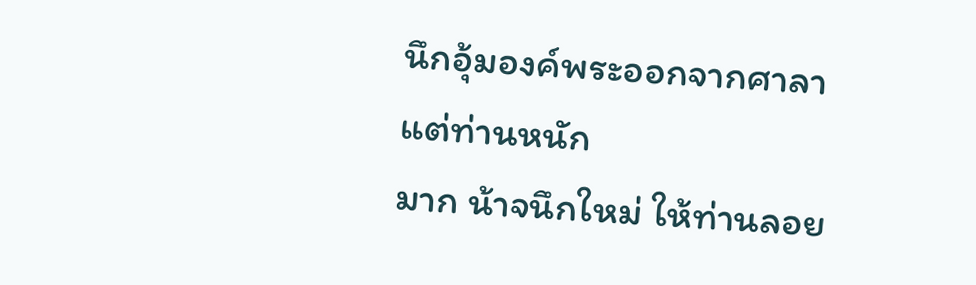นึกอุ้มองค์พระออกจากศาลา แต่ท่านหนัก
มาก น้าจนึกใหม่ ให้ท่านลอย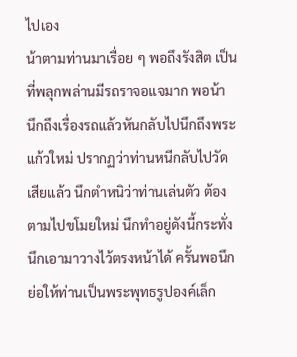ไปเอง
น้าตามท่านมาเรื่อย ๆ พอถึงรังสิต เป็น
ที่พลุกพล่านมีรถราจอแจมาก พอน้า
นึกถึงเรื่องรถแล้วหันกลับไปนึกถึงพระ
แก้วใหม่ ปรากฏว่าท่านหนีกลับไปวัด
เสียแล้ว นึกตำหนิว่าท่านเล่นตัว ต้อง
ตามไปขโมยใหม่ นึกทำอยู่ดังนี้กระทั่ง
นึกเอามาวางไว้ตรงหน้าได้ ครั้นพอนึก
ย่อให้ท่านเป็นพระพุทธรูปองค์เล็ก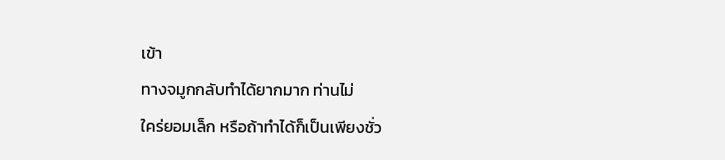เข้า
ทางจมูกกลับทำได้ยากมาก ท่านไม่
ใคร่ยอมเล็ก หรือถ้าทำได้ก็เป็นเพียงชั่ว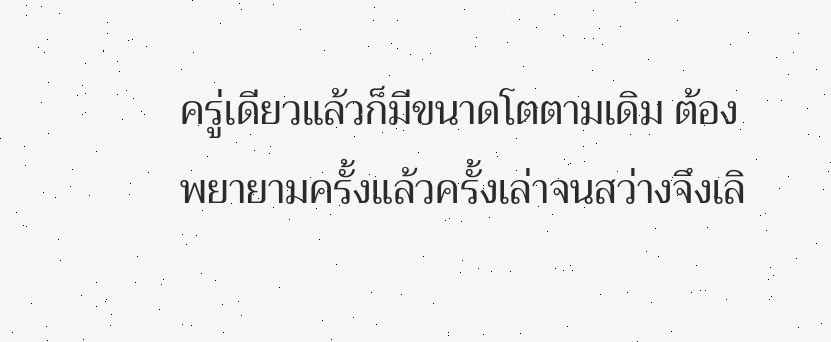ครู่เดียวแล้วก็มีขนาดโตตามเดิม ต้อง
พยายามครั้งแล้วครั้งเล่าจนสว่างจึงเลิ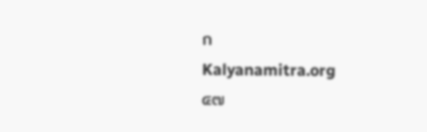ก
Kalyanamitra.org
๔๗